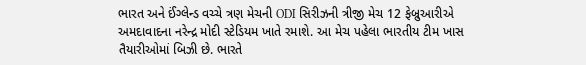ભારત અને ઈંગ્લેન્ડ વચ્ચે ત્રણ મેચની ODI સિરીઝની ત્રીજી મેચ 12 ફેબ્રુઆરીએ અમદાવાદના નરેન્દ્ર મોદી સ્ટેડિયમ ખાતે રમાશે. આ મેચ પહેલા ભારતીય ટીમ ખાસ તૈયારીઓમાં બિઝી છે. ભારતે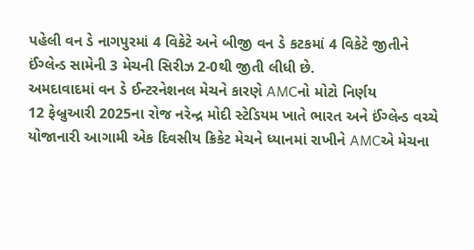પહેલી વન ડે નાગપુરમાં 4 વિકેટે અને બીજી વન ડે કટકમાં 4 વિકેટે જીતીને ઈંગ્લેન્ડ સામેની 3 મેચની સિરીઝ 2-0થી જીતી લીધી છે.
અમદાવાદમાં વન ડે ઈન્ટરનેશનલ મેચને કારણે AMCનો મોટો નિર્ણય
12 ફેબ્રુઆરી 2025ના રોજ નરેન્દ્ર મોદી સ્ટેડિયમ ખાતે ભારત અને ઈંગ્લેન્ડ વચ્ચે યોજાનારી આગામી એક દિવસીય ક્રિકેટ મેચને ધ્યાનમાં રાખીને AMCએ મેચના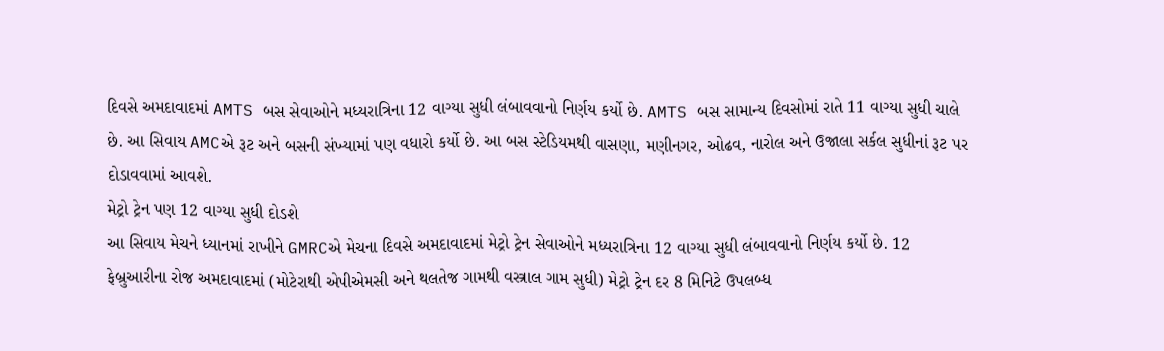દિવસે અમદાવાદમાં AMTS બસ સેવાઓને મધ્યરાત્રિના 12 વાગ્યા સુધી લંબાવવાનો નિર્ણય કર્યો છે. AMTS બસ સામાન્ય દિવસોમાં રાતે 11 વાગ્યા સુધી ચાલે છે. આ સિવાય AMCએ રૂટ અને બસની સંખ્યામાં પણ વધારો કર્યો છે. આ બસ સ્ટેડિયમથી વાસણા, મણીનગર, ઓઢવ, નારોલ અને ઉજાલા સર્કલ સુધીનાં રૂટ પર દોડાવવામાં આવશે.
મેટ્રો ટ્રેન પણ 12 વાગ્યા સુધી દોડશે
આ સિવાય મેચને ધ્યાનમાં રાખીને GMRCએ મેચના દિવસે અમદાવાદમાં મેટ્રો ટ્રેન સેવાઓને મધ્યરાત્રિના 12 વાગ્યા સુધી લંબાવવાનો નિર્ણય કર્યો છે. 12 ફેબ્રુઆરીના રોજ અમદાવાદમાં (મોટેરાથી એપીએમસી અને થલતેજ ગામથી વસ્ત્રાલ ગામ સુધી) મેટ્રો ટ્રેન દર 8 મિનિટે ઉપલબ્ધ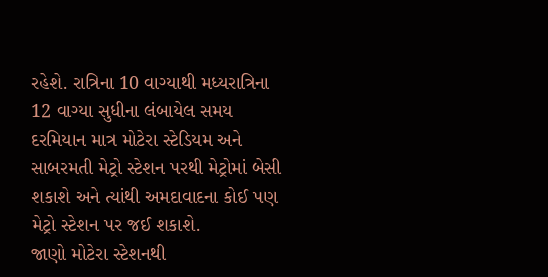રહેશે. રાત્રિના 10 વાગ્યાથી મધ્યરાત્રિના 12 વાગ્યા સુધીના લંબાયેલ સમય દરમિયાન માત્ર મોટેરા સ્ટેડિયમ અને સાબરમતી મેટ્રો સ્ટેશન પરથી મેટ્રોમાં બેસી શકાશે અને ત્યાંથી અમદાવાદના કોઈ પણ મેટ્રો સ્ટેશન પર જઈ શકાશે.
જાણો મોટેરા સ્ટેશનથી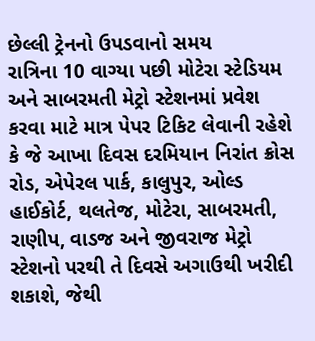છેલ્લી ટ્રેનનો ઉપડવાનો સમય
રાત્રિના 10 વાગ્યા પછી મોટેરા સ્ટેડિયમ અને સાબરમતી મેટ્રો સ્ટેશનમાં પ્રવેશ કરવા માટે માત્ર પેપર ટિકિટ લેવાની રહેશે કે જે આખા દિવસ દરમિયાન નિરાંત ક્રોસ રોડ, એપેરલ પાર્ક, કાલુપુર, ઓલ્ડ હાઈકોર્ટ, થલતેજ, મોટેરા, સાબરમતી, રાણીપ, વાડજ અને જીવરાજ મેટ્રો સ્ટેશનો પરથી તે દિવસે અગાઉથી ખરીદી શકાશે, જેથી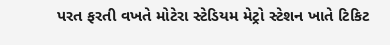પરત ફરતી વખતે મોટેરા સ્ટેડિયમ મેટ્રો સ્ટેશન ખાતે ટિકિટ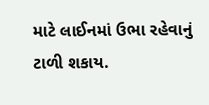માટે લાઈનમાં ઉભા રહેવાનું ટાળી શકાય.